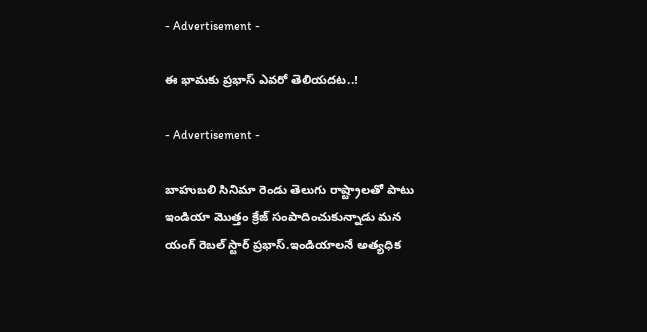- Advertisement -

ఈ భామ‌కు ప్ర‌భాస్ ఎవ‌రో తెలియ‌ద‌ట‌..!

- Advertisement -

బాహుబ‌లి సినిమా రెండు తెలుగు రాష్ట్రాల‌తో పాటు ఇండియా మొత్తం క్రేజ్ సంపాదించుకున్నాడు మ‌న యంగ్ రెబ‌ల్ స్టార్ ప్ర‌భాస్‌.ఇండియాల‌నే అత్య‌ధిక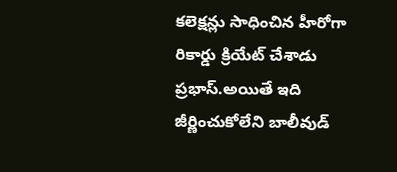క‌లెక్ష‌న్లు సాధించిన హీరోగా రికార్డు క్రియేట్ చేశాడు ప్ర‌భాస్‌.అయితే ఇది జీర్ణించుకోలేని బాలీవుడ్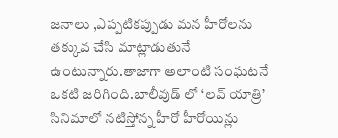జ‌నాలు ,ఎప్పటిక‌ప్పుడు మ‌న హీరోల‌ను త‌క్కువ చేసి మాట్లాడుతునే ఉంటున్నారు.తాజాగా అలాంటి సంఘ‌ట‌నే ఒకటి జ‌రిగింది.బాలీవుడ్ లో ‘లవ్ యాత్రి’ సినిమాలో నటిస్తోన్న హీరో హీరోయిన్లు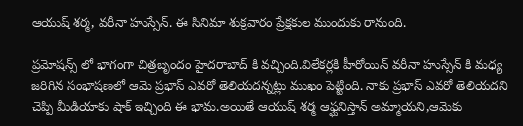ఆయుష్ శర్మ, వరీనా హుస్సేన్. ఈ సినిమా శుక్రవారం ప్రేక్షకుల ముందుకు రానుంది.

ప్రమోషన్స్ లో భాగంగా చిత్రబృందం హైదరాబాద్ కి వచ్చింది.విలేకర్లకి హీరోయిన్ వరీనా హుస్సేన్ కి మధ్య జరిగిన సంభాషణలో ఆమె ప్రభాస్ ఎవరో తెలియదన్నట్లు ముఖం పెట్టింది. నాకు ప్ర‌భాస్ ఎవ‌రో తెలియ‌ద‌ని చెప్పి మీడియాకు షాక్ ఇచ్చింది ఈ భామ‌.అయితే ఆయుష్ శర్మ ఆఫ్ఘనిస్తాన్ అమ్మాయని,ఆమెకు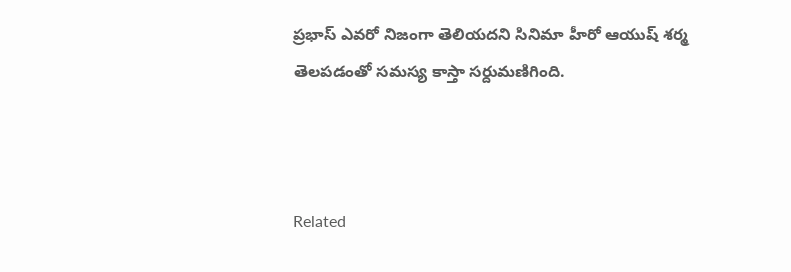ప్ర‌భాస్ ఎవ‌రో నిజంగా తెలియ‌ద‌ని సినిమా హీరో ఆయుష్ శర్మ తెల‌ప‌డంతో స‌మస్య కాస్తా స‌ర్దుమ‌ణిగింది.



Related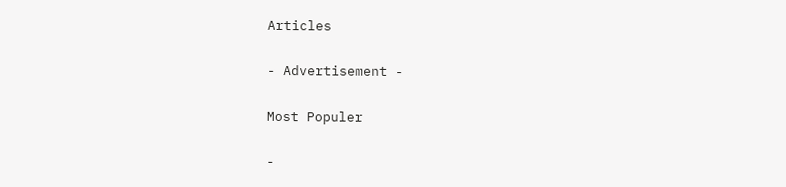Articles

- Advertisement -

Most Populer

-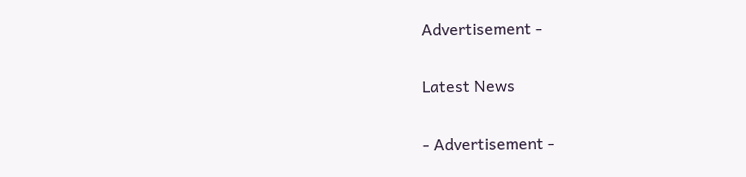Advertisement -

Latest News

- Advertisement -